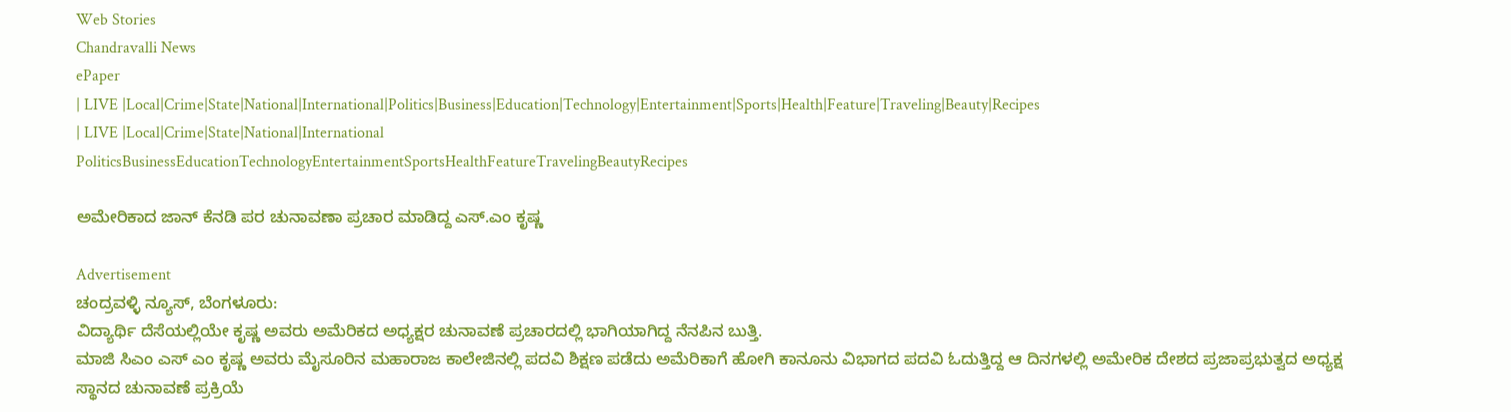Web Stories
Chandravalli News
ePaper
| LIVE |Local|Crime|State|National|International|Politics|Business|Education|Technology|Entertainment|Sports|Health|Feature|Traveling|Beauty|Recipes
| LIVE |Local|Crime|State|National|International
PoliticsBusinessEducationTechnologyEntertainmentSportsHealthFeatureTravelingBeautyRecipes

ಅಮೇರಿಕಾದ ಜಾನ್ ಕೆನಡಿ ಪರ ಚುನಾವಣಾ ಪ್ರಚಾರ ಮಾಡಿದ್ದ ಎಸ್.ಎಂ ಕೃಷ್ಣ

Advertisement
ಚಂದ್ರವಳ್ಳಿ ನ್ಯೂಸ್, ಬೆಂಗಳೂರು:
ವಿದ್ಯಾರ್ಥಿ ದೆಸೆಯಲ್ಲಿಯೇ ಕೃಷ್ಣ ಅವರು ಅಮೆರಿಕದ ಅಧ್ಯಕ್ಷರ ಚುನಾವಣೆ ಪ್ರಚಾರದಲ್ಲಿ ಭಾಗಿಯಾಗಿದ್ದ ನೆನಪಿನ ಬುತ್ತಿ.
ಮಾಜಿ ಸಿಎಂ ಎಸ್ ಎಂ ಕೃಷ್ಣ ಅವರು ಮೈಸೂರಿನ ಮಹಾರಾಜ ಕಾಲೇಜಿನಲ್ಲಿ ಪದವಿ ಶಿಕ್ಷಣ ಪಡೆದು ಅಮೆರಿಕಾಗೆ ಹೋಗಿ ಕಾನೂನು ವಿಭಾಗದ ಪದವಿ ಓದುತ್ತಿದ್ದ ಆ ದಿನಗಳಲ್ಲಿ ಅಮೇರಿಕ ದೇಶದ ಪ್ರಜಾಪ್ರಭುತ್ವದ ಅಧ್ಯಕ್ಷ ಸ್ಥಾನದ ಚುನಾವಣೆ ಪ್ರಕ್ರಿಯೆ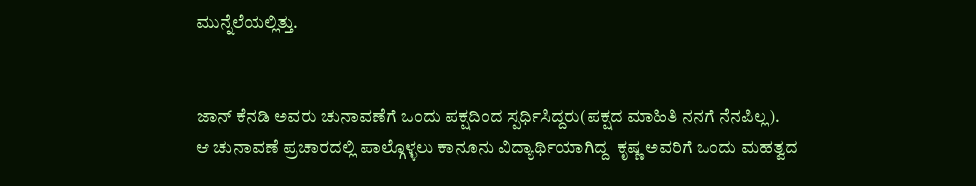ಮುನ್ನೆಲೆಯಲ್ಲಿತ್ತು.


ಜಾನ್ ಕೆನಡಿ ಅವರು ಚುನಾವಣೆಗೆ ಒಂದು ಪಕ್ಷದಿಂದ ಸ್ಪರ್ಧಿಸಿದ್ದರು(ಪಕ್ಷದ ಮಾಹಿತಿ ನನಗೆ ನೆನಪಿಲ್ಲ).
ಆ ಚುನಾವಣೆ ಪ್ರಚಾರದಲ್ಲಿ ಪಾಲ್ಗೊಳ್ಳಲು ಕಾನೂನು ವಿದ್ಯಾರ್ಥಿಯಾಗಿದ್ದ  ಕೃಷ್ಣ ಅವರಿಗೆ ಒಂದು ಮಹತ್ವದ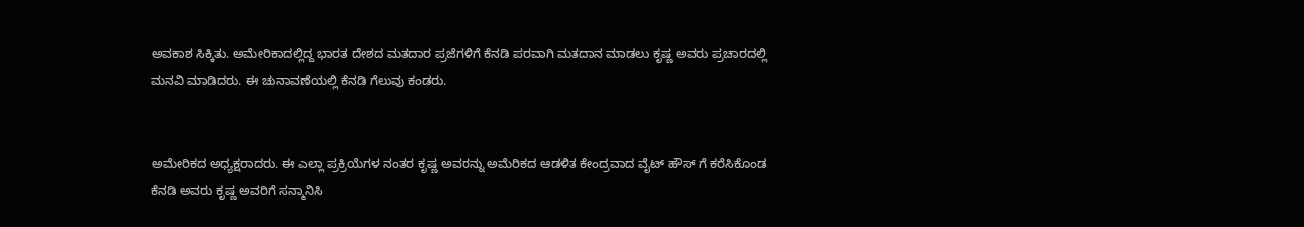ಅವಕಾಶ ಸಿಕ್ಕಿತು. ಅಮೇರಿಕಾದಲ್ಲಿದ್ದ ಭಾರತ ದೇಶದ ಮತದಾರ ಪ್ರಜೆಗಳಿಗೆ ಕೆನಡಿ ಪರವಾಗಿ ಮತದಾನ ಮಾಡಲು ಕೃಷ್ಣ ಅವರು ಪ್ರಚಾರದಲ್ಲಿ ಮನವಿ ಮಾಡಿದರು. ಈ ಚುನಾವಣೆಯಲ್ಲಿ ಕೆನಡಿ ಗೆಲುವು ಕಂಡರು.


ಅಮೇರಿಕದ ಅಧ್ಯಕ್ಷರಾದರು. ಈ ಎಲ್ಲಾ ಪ್ರಕ್ರಿಯೆಗಳ ನಂತರ ಕೃಷ್ಣ ಅವರನ್ನು ಅಮೆರಿಕದ ಆಡಳಿತ ಕೇಂದ್ರವಾದ ವೈಟ್ ಹೌಸ್ ಗೆ ಕರೆಸಿಕೊಂಡ ಕೆನಡಿ ಅವರು ಕೃಷ್ಣ ಅವರಿಗೆ ಸನ್ಮಾನಿಸಿ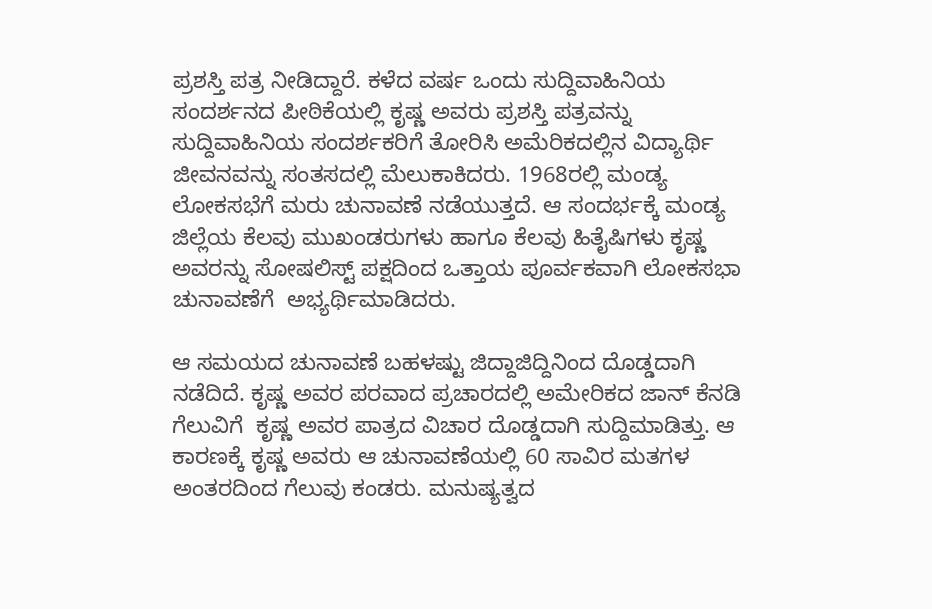ಪ್ರಶಸ್ತಿ ಪತ್ರ ನೀಡಿದ್ದಾರೆ. ಕಳೆದ ವರ್ಷ ಒಂದು ಸುದ್ದಿವಾಹಿನಿಯ ಸಂದರ್ಶನದ ಪೀಠಿಕೆಯಲ್ಲಿ ಕೃಷ್ಣ ಅವರು ಪ್ರಶಸ್ತಿ ಪತ್ರವನ್ನು ಸುದ್ದಿವಾಹಿನಿಯ ಸಂದರ್ಶಕರಿಗೆ ತೋರಿಸಿ ಅಮೆರಿಕದಲ್ಲಿನ ವಿದ್ಯಾರ್ಥಿ ಜೀವನವನ್ನು ಸಂತಸದಲ್ಲಿ ಮೆಲುಕಾಕಿದರು. 1968ರಲ್ಲಿ ಮಂಡ್ಯ ಲೋಕಸಭೆಗೆ ಮರು ಚುನಾವಣೆ ನಡೆಯುತ್ತದೆ. ಆ ಸಂದರ್ಭಕ್ಕೆ ಮಂಡ್ಯ ಜಿಲ್ಲೆಯ ಕೆಲವು ಮುಖಂಡರುಗಳು ಹಾಗೂ ಕೆಲವು ಹಿತೈಷಿಗಳು ಕೃಷ್ಣ ಅವರನ್ನು ಸೋಷಲಿಸ್ಟ್ ಪಕ್ಷದಿಂದ ಒತ್ತಾಯ ಪೂರ್ವಕವಾಗಿ ಲೋಕಸಭಾ ಚುನಾವಣೆಗೆ  ಅಭ್ಯರ್ಥಿಮಾಡಿದರು.

ಆ ಸಮಯದ ಚುನಾವಣೆ ಬಹಳಷ್ಟು ಜಿದ್ದಾಜಿದ್ದಿನಿಂದ ದೊಡ್ಡದಾಗಿ ನಡೆದಿದೆ. ಕೃಷ್ಣ ಅವರ ಪರವಾದ ಪ್ರಚಾರದಲ್ಲಿ ಅಮೇರಿಕದ ಜಾನ್ ಕೆನಡಿ ಗೆಲುವಿಗೆ  ಕೃಷ್ಣ ಅವರ ಪಾತ್ರದ ವಿಚಾರ ದೊಡ್ಡದಾಗಿ ಸುದ್ದಿಮಾಡಿತ್ತು. ಆ ಕಾರಣಕ್ಕೆ ಕೃಷ್ಣ ಅವರು ಆ ಚುನಾವಣೆಯಲ್ಲಿ 60 ಸಾವಿರ ಮತಗಳ ಅಂತರದಿಂದ ಗೆಲುವು ಕಂಡರು. ಮನುಷ್ಯತ್ವದ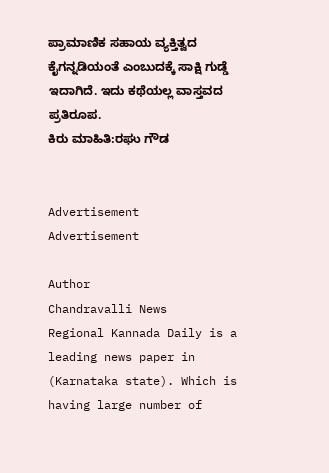ಪ್ರಾಮಾಣಿಕ ಸಹಾಯ ವ್ಯಕ್ತಿತ್ವದ ಕೈಗನ್ನಡಿಯಂತೆ ಎಂಬುದಕ್ಕೆ ಸಾಕ್ಷಿ ಗುಡ್ಡೆ ಇದಾಗಿದೆ. ಇದು ಕಥೆಯಲ್ಲ ವಾಸ್ತವದ ಪ್ರತಿರೂಪ.
ಕಿರು ಮಾಹಿತಿ:ರಘು ಗೌಡ


Advertisement
Advertisement

Author
Chandravalli News
Regional Kannada Daily is a leading news paper in (Karnataka state). Which is having large number of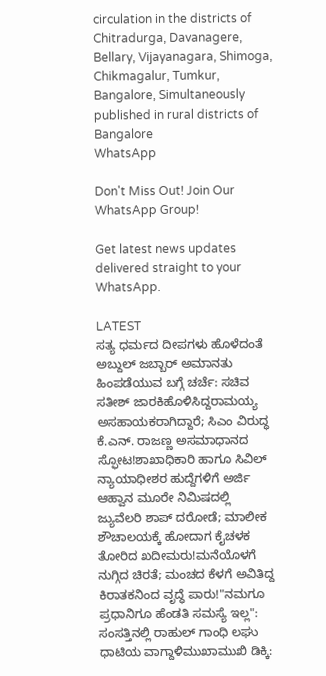circulation in the districts of Chitradurga, Davanagere, Bellary, Vijayanagara, Shimoga, Chikmagalur, Tumkur, Bangalore, Simultaneously published in rural districts of Bangalore
WhatsApp

Don't Miss Out! Join Our WhatsApp Group!

Get latest news updates delivered straight to your WhatsApp.

LATEST
ಸತ್ಯ ಧರ್ಮದ ದೀಪಗಳು ಹೊಳೆದಂತೆ ಅಬ್ದುಲ್ ಜಬ್ಬಾರ್ ಅಮಾನತು ಹಿಂಪಡೆಯುವ ಬಗ್ಗೆ ಚರ್ಚೆ: ಸಚಿವ ಸತೀಶ್ ಜಾರಕಿಹೊಳಿಸಿದ್ದರಾಮಯ್ಯ ಅಸಹಾಯಕರಾಗಿದ್ದಾರೆ; ಸಿಎಂ ವಿರುದ್ಧ ಕೆ.ಎನ್. ರಾಜಣ್ಣ ಅಸಮಾಧಾನದ ಸ್ಫೋಟ!ಶಾಖಾಧಿಕಾರಿ ಹಾಗೂ ಸಿವಿಲ್ ನ್ಯಾಯಾಧೀಶರ ಹುದ್ದೆಗಳಿಗೆ ಅರ್ಜಿ ಆಹ್ವಾನ ಮೂರೇ ನಿಮಿಷದಲ್ಲಿ ಜ್ಯುವೆಲರಿ ಶಾಪ್ ದರೋಡೆ; ಮಾಲೀಕ ಶೌಚಾಲಯಕ್ಕೆ ಹೋದಾಗ ಕೈಚಳಕ ತೋರಿದ ಖದೀಮರು!ಮನೆಯೊಳಗೆ ನುಗ್ಗಿದ ಚಿರತೆ; ಮಂಚದ ಕೆಳಗೆ ಅವಿತಿದ್ದ ಕಿರಾತಕನಿಂದ ವೃದ್ಧೆ ಪಾರು!"ನಮಗೂ ಪ್ರಧಾನಿಗೂ ಹೆಂಡತಿ ಸಮಸ್ಯೆ ಇಲ್ಲ": ಸಂಸತ್ತಿನಲ್ಲಿ ರಾಹುಲ್ ಗಾಂಧಿ ಲಘು ಧಾಟಿಯ ವಾಗ್ದಾಳಿಮುಖಾಮುಖಿ ಡಿಕ್ಕಿ: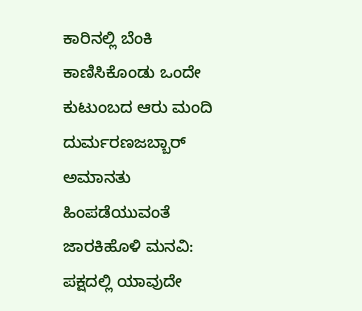ಕಾರಿನಲ್ಲಿ ಬೆಂಕಿ ಕಾಣಿಸಿಕೊಂಡು ಒಂದೇ ಕುಟುಂಬದ ಆರು ಮಂದಿ ದುರ್ಮರಣಜಬ್ಬಾರ್ ಅಮಾನತು ಹಿಂಪಡೆಯುವಂತೆ ಜಾರಕಿಹೊಳಿ ಮನವಿ: ಪಕ್ಷದಲ್ಲಿ ಯಾವುದೇ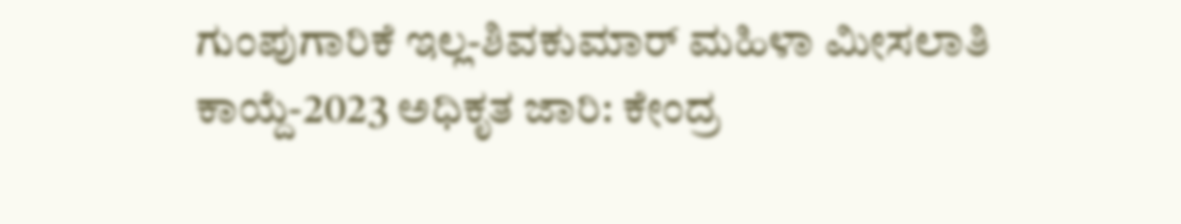ಗುಂಪುಗಾರಿಕೆ ಇಲ್ಲ-ಶಿವಕುಮಾರ್ ಮಹಿಳಾ ಮೀಸಲಾತಿ ಕಾಯ್ದೆ-2023 ಅಧಿಕೃತ ಜಾರಿ: ಕೇಂದ್ರ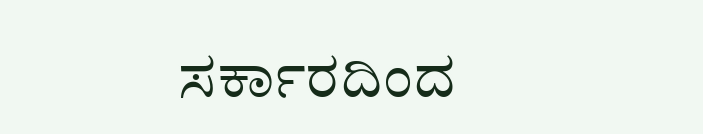ಸರ್ಕಾರದಿಂದ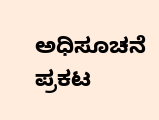ಅಧಿಸೂಚನೆ ಪ್ರಕಟ